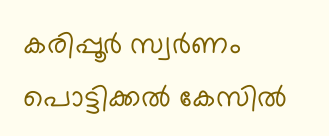കരിപ്പൂര്‍ സ്വര്‍ണം പൊട്ടിക്കല്‍ കേസില്‍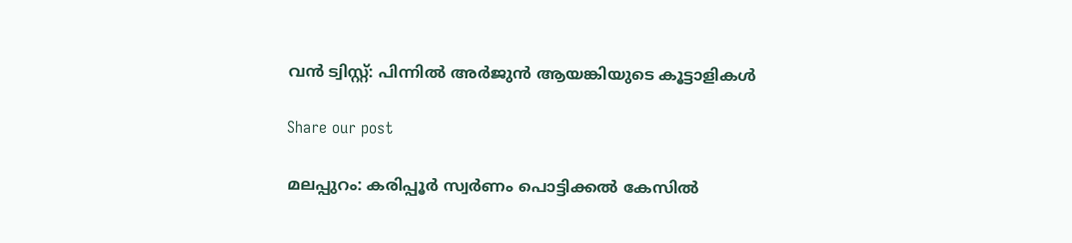വന്‍ ട്വിസ്റ്റ്: പിന്നില്‍ അര്‍ജുന്‍ ആയങ്കിയുടെ കൂട്ടാളികള്‍

Share our post

മലപ്പുറം: കരിപ്പൂര്‍ സ്വര്‍ണം പൊട്ടിക്കല്‍ കേസില്‍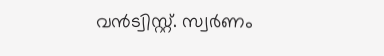വന്‍ട്വിസ്റ്റ്. സ്വര്‍ണം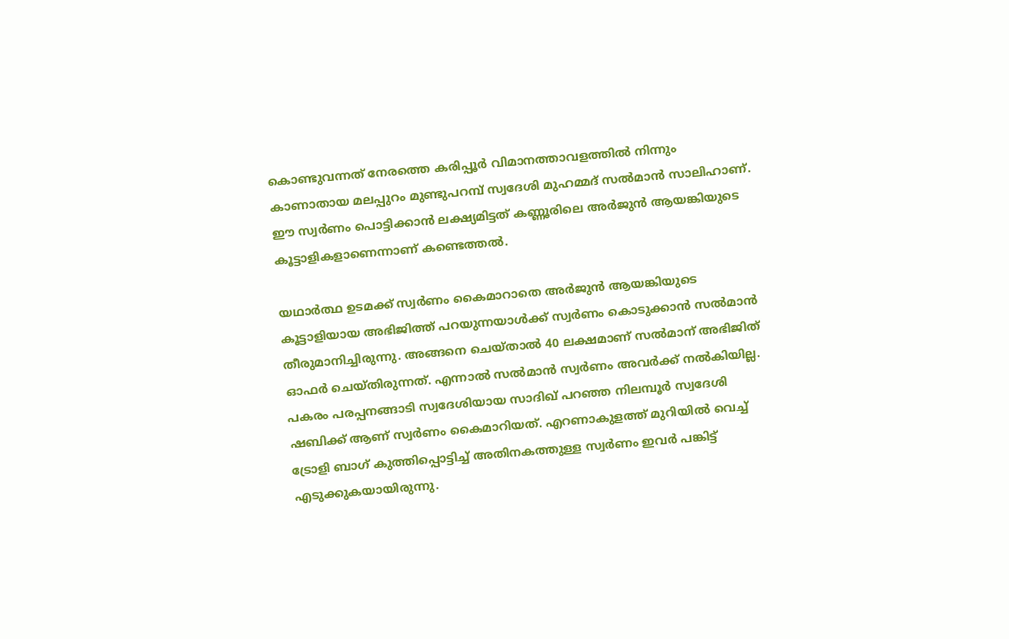കൊണ്ടുവന്നത് നേരത്തെ കരിപ്പൂര്‍ വിമാനത്താവളത്തില്‍ നിന്നും കാണാതായ മലപ്പുറം മുണ്ടുപറമ്പ് സ്വദേശി മുഹമ്മദ് സല്‍മാന്‍ സാലിഹാണ്. ഈ സ്വര്‍ണം പൊട്ടിക്കാന്‍ ലക്ഷ്യമിട്ടത് കണ്ണൂരിലെ അര്‍ജുന്‍ ആയങ്കിയുടെ കൂട്ടാളികളാണെന്നാണ് കണ്ടെത്തല്‍.

യഥാര്‍ത്ഥ ഉടമക്ക് സ്വര്‍ണം കൈമാറാതെ അര്‍ജുന്‍ ആയങ്കിയുടെ കൂട്ടാളിയായ അഭിജിത്ത് പറയുന്നയാള്‍ക്ക് സ്വര്‍ണം കൊടുക്കാന്‍ സല്‍മാന്‍ തീരുമാനിച്ചിരുന്നു. അങ്ങനെ ചെയ്താല്‍ 40 ലക്ഷമാണ് സല്‍മാന് അഭിജിത് ഓഫര്‍ ചെയ്തിരുന്നത്. എന്നാല്‍ സല്‍മാന്‍ സ്വര്‍ണം അവര്‍ക്ക് നല്‍കിയില്ല. പകരം പരപ്പനങ്ങാടി സ്വദേശിയായ സാദിഖ് പറഞ്ഞ നിലമ്പൂര്‍ സ്വദേശി ഷബിക്ക് ആണ് സ്വര്‍ണം കൈമാറിയത്. എറണാകുളത്ത് മുറിയില്‍ വെച്ച് ട്രോളി ബാഗ് കുത്തിപ്പൊട്ടിച്ച് അതിനകത്തുള്ള സ്വര്‍ണം ഇവര്‍ പങ്കിട്ട് എടുക്കുകയായിരുന്നു.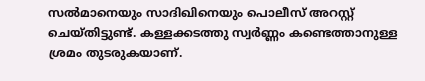സല്‍മാനെയും സാദിഖിനെയും പൊലീസ് അറസ്റ്റ് ചെയ്തിട്ടുണ്ട്. കള്ളക്കടത്തു സ്വര്‍ണ്ണം കണ്ടെത്താനുള്ള ശ്രമം തുടരുകയാണ്.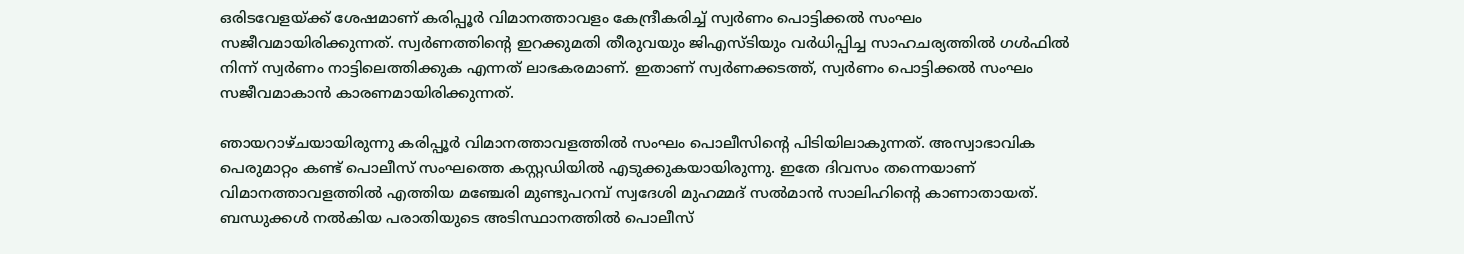ഒരിടവേളയ്ക്ക് ശേഷമാണ് കരിപ്പൂര്‍ വിമാനത്താവളം കേന്ദ്രീകരിച്ച് സ്വര്‍ണം പൊട്ടിക്കല്‍ സംഘം സജീവമായിരിക്കുന്നത്. സ്വര്‍ണത്തിന്റെ ഇറക്കുമതി തീരുവയും ജിഎസ്ടിയും വര്‍ധിപ്പിച്ച സാഹചര്യത്തില്‍ ഗള്‍ഫില്‍ നിന്ന് സ്വര്‍ണം നാട്ടിലെത്തിക്കുക എന്നത് ലാഭകരമാണ്. ഇതാണ് സ്വര്‍ണക്കടത്ത്, സ്വര്‍ണം പൊട്ടിക്കല്‍ സംഘം സജീവമാകാന്‍ കാരണമായിരിക്കുന്നത്.

ഞായറാഴ്ചയായിരുന്നു കരിപ്പൂര്‍ വിമാനത്താവളത്തില്‍ സംഘം പൊലീസിന്റെ പിടിയിലാകുന്നത്. അസ്വാഭാവിക പെരുമാറ്റം കണ്ട് പൊലീസ് സംഘത്തെ കസ്റ്റഡിയില്‍ എടുക്കുകയായിരുന്നു. ഇതേ ദിവസം തന്നെയാണ് വിമാനത്താവളത്തില്‍ എത്തിയ മഞ്ചേരി മുണ്ടുപറമ്പ് സ്വദേശി മുഹമ്മദ് സല്‍മാന്‍ സാലിഹിന്റെ കാണാതായത്. ബന്ധുക്കള്‍ നല്‍കിയ പരാതിയുടെ അടിസ്ഥാനത്തില്‍ പൊലീസ്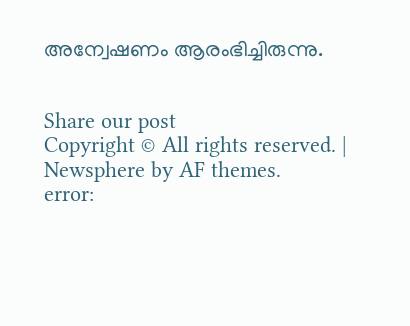അന്വേഷണം ആരംഭിച്ചിരുന്നു.


Share our post
Copyright © All rights reserved. | Newsphere by AF themes.
error: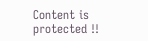Content is protected !!